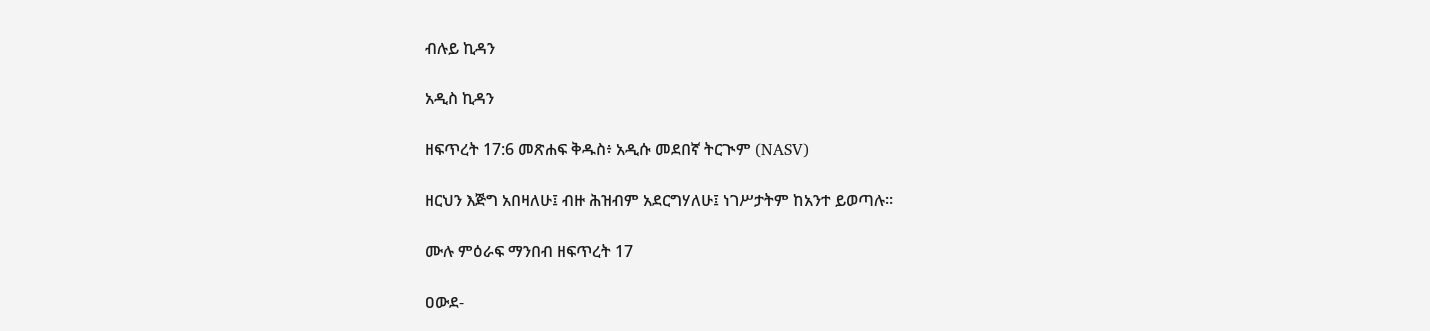ብሉይ ኪዳን

አዲስ ኪዳን

ዘፍጥረት 17:6 መጽሐፍ ቅዱስ፥ አዲሱ መደበኛ ትርጒም (NASV)

ዘርህን እጅግ አበዛለሁ፤ ብዙ ሕዝብም አደርግሃለሁ፤ ነገሥታትም ከአንተ ይወጣሉ።

ሙሉ ምዕራፍ ማንበብ ዘፍጥረት 17

ዐውደ-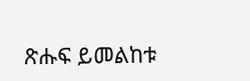ጽሑፍ ይመልከቱ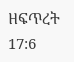ዘፍጥረት 17:6